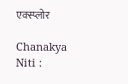एक्स्प्लोर

Chanakya Niti :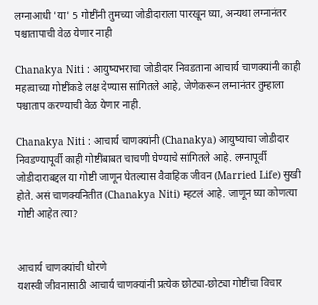लग्नाआधी 'या' 5 गोष्टींनी तुमच्या जोडीदाराला पारखून घ्या, अन्यथा लग्नानंतर पश्चातापाची वेळ येणार नाही

Chanakya Niti : आयुष्यभराचा जोडीदार निवडताना आचार्य चाणक्यांनी काही महत्वाच्या गोष्टींकडे लक्ष देण्यास सांगितले आहे, जेणेकरून लग्नानंतर तुम्हाला पश्चाताप करण्याची वेळ येणार नाही.

Chanakya Niti : आचार्य चाणक्यांनी (Chanakya) आयुष्याचा जोडीदार निवडण्यापूर्वी काही गोष्टींबाबत चाचणी घेण्याचे सांगितले आहे. लग्नापूर्वी जोडीदाराबद्दल या गोष्टी जाणून घेतल्यास वैवाहिक जीवन (Married Life) सुखी होते. असं चाणक्यनितीत (Chanakya Niti) म्हटलं आहे. जाणून घ्या कोणत्या गोष्टी आहेत त्या?


आचार्य चाणक्यांची धोरणे
यशस्वी जीवनासाठी आचार्य चाणक्यांनी प्रत्येक छोट्या-छोट्या गोष्टींचा विचार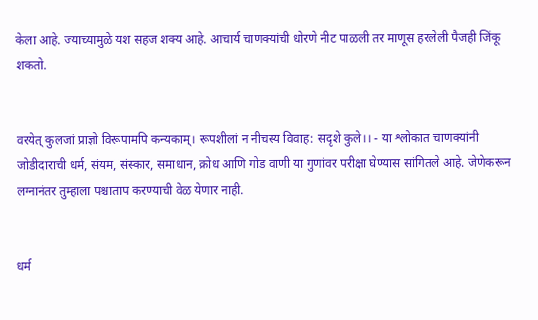केला आहे. ज्याच्यामुळे यश सहज शक्य आहे. आचार्य चाणक्यांची धोरणे नीट पाळली तर माणूस हरलेली पैजही जिंकू शकतो.


वरयेत् कुलजां प्राज्ञो विरूपामपि कन्यकाम्। रूपशीलां न नीचस्य विवाह: सदृशे कुले।। - या श्लोकात चाणक्यांनी जोडीदाराची धर्म, संयम, संस्कार, समाधान, क्रोध आणि गोड वाणी या गुणांवर परीक्षा घेण्यास सांगितले आहे. जेणेकरून लग्नानंतर तुम्हाला पश्चाताप करण्याची वेळ येणार नाही.


धर्म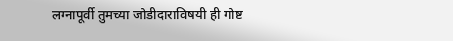लग्नापूर्वी तुमच्या जोडीदाराविषयी ही गोष्ट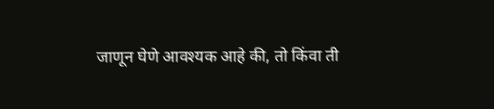जाणून घेणे आवश्यक आहे की, तो किंवा ती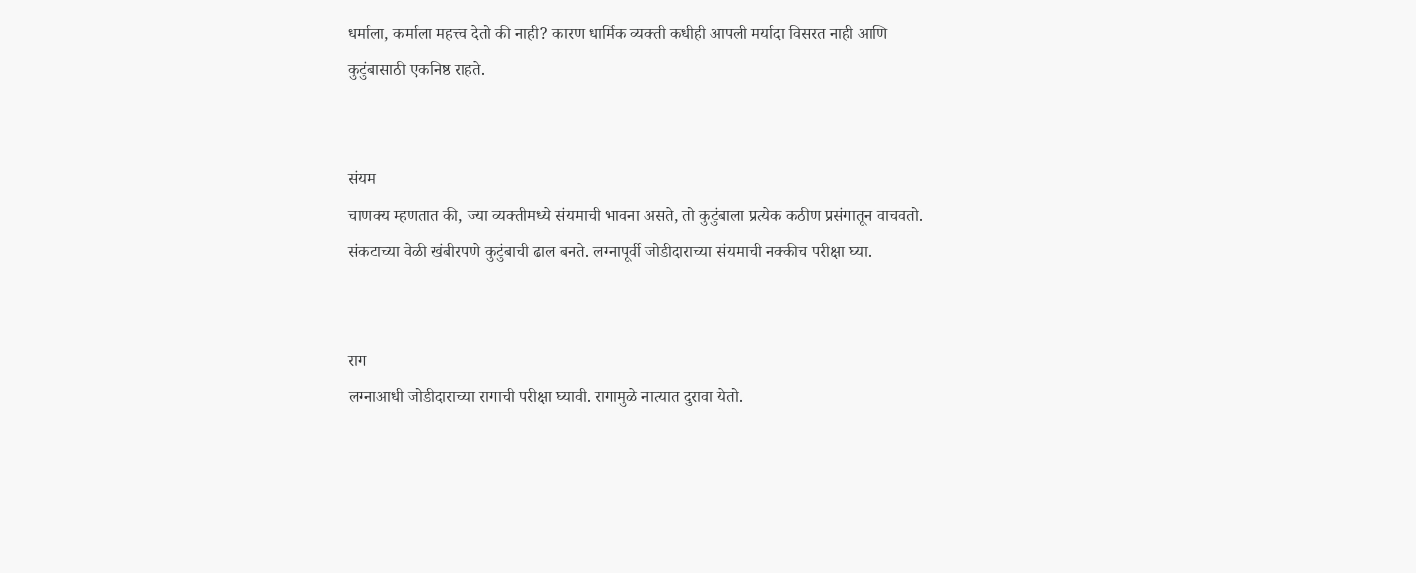धर्माला, कर्माला महत्त्व देतो की नाही? कारण धार्मिक व्यक्ती कधीही आपली मर्यादा विसरत नाही आणि कुटुंबासाठी एकनिष्ठ राहते.


संयम
चाणक्य म्हणतात की, ज्या व्यक्तीमध्ये संयमाची भावना असते, तो कुटुंबाला प्रत्येक कठीण प्रसंगातून वाचवतो. संकटाच्या वेळी खंबीरपणे कुटुंबाची ढाल बनते. लग्नापूर्वी जोडीदाराच्या संयमाची नक्कीच परीक्षा घ्या.


राग
लग्नाआधी जोडीदाराच्या रागाची परीक्षा घ्यावी. रागामुळे नात्यात दुरावा येतो.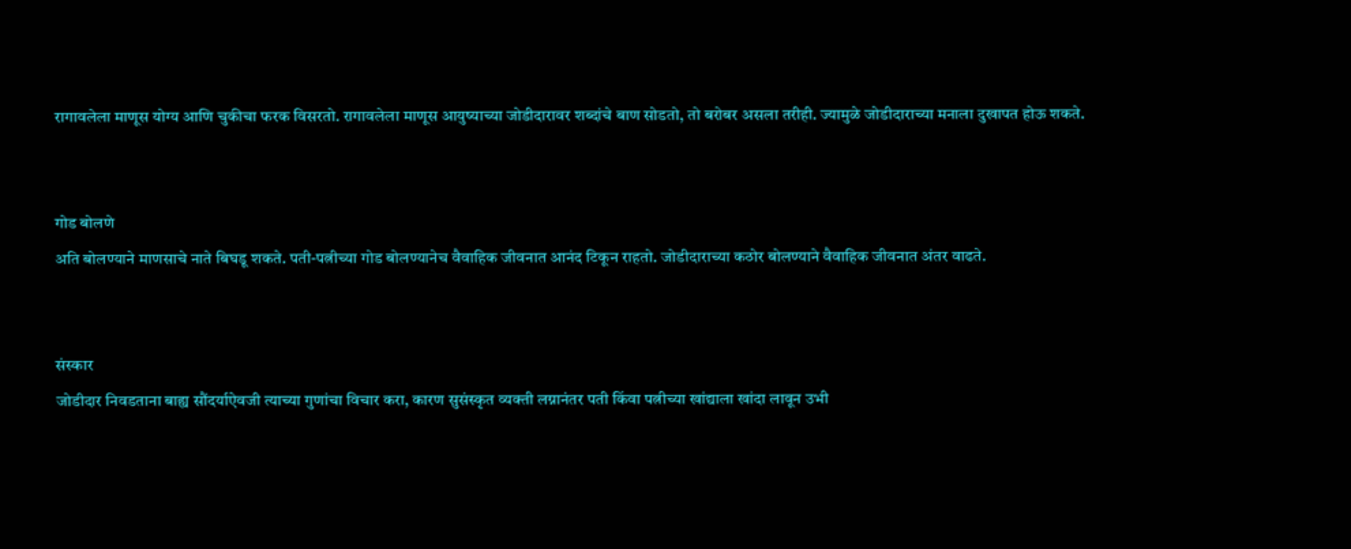रागावलेला माणूस योग्य आणि चुकीचा फरक विसरतो. रागावलेला माणूस आयुष्याच्या जोडीदारावर शब्दांचे बाण सोडतो, तो बरोबर असला तरीही. ज्यामुळे जोडीदाराच्या मनाला दुखापत होऊ शकते.


गोड बोलणे
अति बोलण्याने माणसाचे नाते बिघडू शकते. पती-पत्नीच्या गोड बोलण्यानेच वैवाहिक जीवनात आनंद टिकून राहतो. जोडीदाराच्या कठोर बोलण्याने वैवाहिक जीवनात अंतर वाढते.


संस्कार
जोडीदार निवडताना बाह्य सौंदर्याऐवजी त्याच्या गुणांचा विचार करा, कारण सुसंस्कृत व्यक्ती लग्नानंतर पती किंवा पत्नीच्या खांद्याला खांदा लावून उभी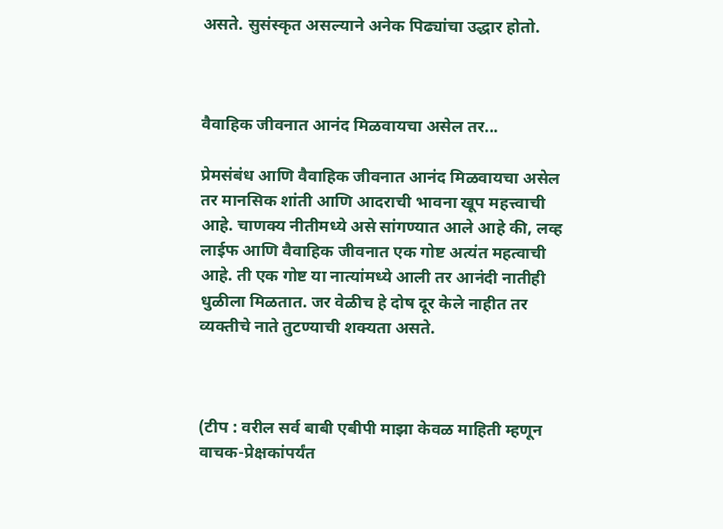असते. सुसंस्कृत असल्याने अनेक पिढ्यांचा उद्धार होतो.



वैवाहिक जीवनात आनंद मिळवायचा असेल तर...

प्रेमसंबंध आणि वैवाहिक जीवनात आनंद मिळवायचा असेल तर मानसिक शांती आणि आदराची भावना खूप महत्त्वाची आहे. चाणक्य नीतीमध्ये असे सांगण्यात आले आहे की, लव्ह लाईफ आणि वैवाहिक जीवनात एक गोष्ट अत्यंत महत्वाची आहे. ती एक गोष्ट या नात्यांमध्ये आली तर आनंदी नातीही धुळीला मिळतात. जर वेळीच हे दोष दूर केले नाहीत तर व्यक्तीचे नाते तुटण्याची शक्यता असते.



(टीप : वरील सर्व बाबी एबीपी माझा केवळ माहिती म्हणून वाचक-प्रेक्षकांपर्यंत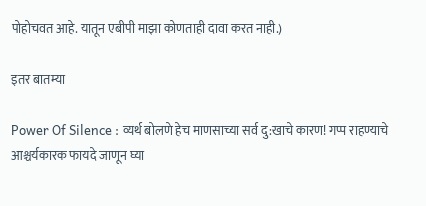पोहोचवत आहे. यातून एबीपी माझा कोणताही दावा करत नाही.)

इतर बातम्या

Power Of Silence : व्यर्थ बोलणे हेच माणसाच्या सर्व दु:खाचे कारण! गप्प राहण्याचे आश्चर्यकारक फायदे जाणून घ्या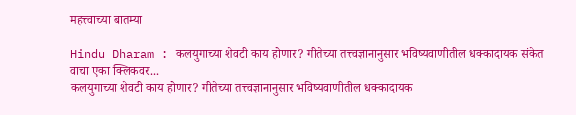महत्त्वाच्या बातम्या

Hindu Dharam : कलयुगाच्या शेवटी काय होणार? गीतेच्या तत्त्वज्ञानानुसार भविष्यवाणीतील धक्कादायक संकेत वाचा एका क्लिकवर...
कलयुगाच्या शेवटी काय होणार? गीतेच्या तत्त्वज्ञानानुसार भविष्यवाणीतील धक्कादायक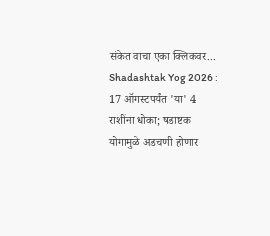संकेत वाचा एका क्लिकवर...
Shadashtak Yog 2026 : 17 ऑगस्टपर्यंत 'या' 4 राशींना धोका; षडाष्टक योगामुळे अडचणी होणार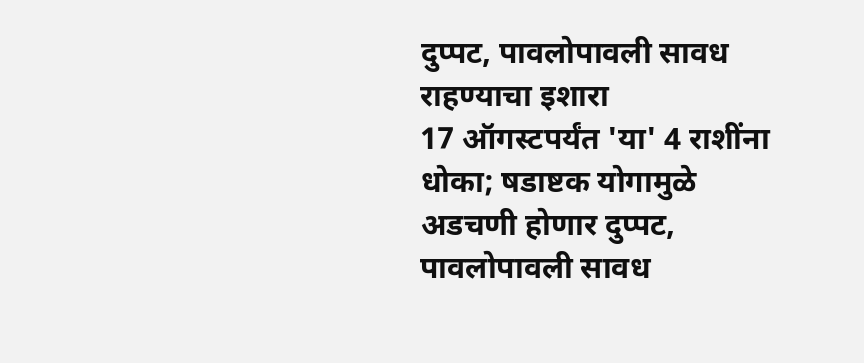दुप्पट, पावलोपावली सावध राहण्याचा इशारा
17 ऑगस्टपर्यंत 'या' 4 राशींना धोका; षडाष्टक योगामुळे अडचणी होणार दुप्पट, पावलोपावली सावध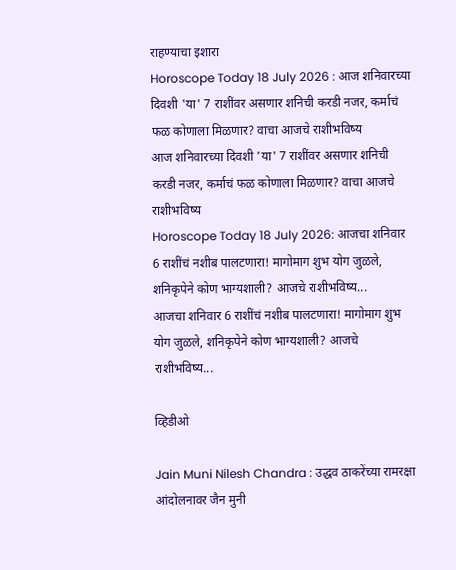राहण्याचा इशारा
Horoscope Today 18 July 2026 : आज शनिवारच्या दिवशी 'या' 7 राशींवर असणार शनिची करडी नजर, कर्माचं फळ कोणाला मिळणार? वाचा आजचे राशीभविष्य
आज शनिवारच्या दिवशी 'या' 7 राशींवर असणार शनिची करडी नजर, कर्माचं फळ कोणाला मिळणार? वाचा आजचे राशीभविष्य
Horoscope Today 18 July 2026: आजचा शनिवार 6 राशींचं नशीब पालटणारा! मागोमाग शुभ योग जुळले, शनिकृपेने कोण भाग्यशाली? आजचे राशीभविष्य...
आजचा शनिवार 6 राशींचं नशीब पालटणारा! मागोमाग शुभ योग जुळले, शनिकृपेने कोण भाग्यशाली? आजचे राशीभविष्य...

व्हिडीओ

Jain Muni Nilesh Chandra : उद्धव ठाकरेंच्या रामरक्षा आंदोलनावर जैन मुनी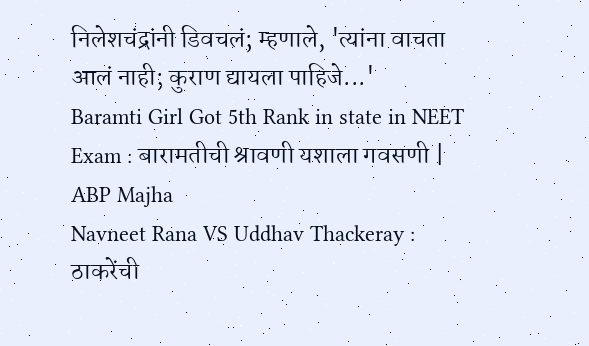निलेशचंद्रांनी डिवचलं; म्हणाले, 'त्यांना वाचता आलं नाही; कुराण द्यायला पाहिजे...'
Baramti Girl Got 5th Rank in state in NEET Exam : बारामतीची श्रावणी यशाला गवसणी | ABP Majha
Navneet Rana VS Uddhav Thackeray : ठाकरेंची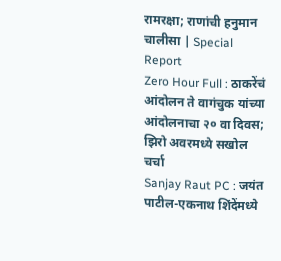रामरक्षा; राणांची हनुमान चालीसा | Special Report
Zero Hour Full : ठाकरेंचं आंदोलन ते वागंचुक यांच्या आंदोलनाचा २० वा दिवस; झिरो अवरमध्ये सखोल चर्चा
Sanjay Raut PC : जयंत पाटील-एकनाथ शिंदेंमध्ये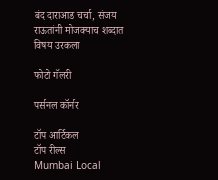बंद दाराआड चर्चा, संजय राऊतांनी मोजक्याच शब्दात विषय उरकला

फोटो गॅलरी

पर्सनल कॉर्नर

टॉप आर्टिकल
टॉप रील्स
Mumbai Local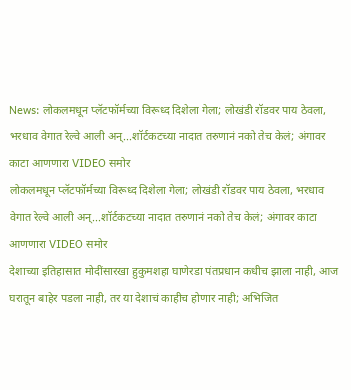News: लोकलमधून प्लॅटफॉर्मच्या विरूध्द दिशेला गेला; लोखंडी रॉडवर पाय ठेवला, भरधाव वेगात रेल्वे आली अन्...शॉर्टकटच्या नादात तरुणानं नको तेच केलं; अंगावर काटा आणणारा VIDEO समोर
लोकलमधून प्लॅटफॉर्मच्या विरूध्द दिशेला गेला; लोखंडी रॉडवर पाय ठेवला, भरधाव वेगात रेल्वे आली अन्...शॉर्टकटच्या नादात तरुणानं नको तेच केलं; अंगावर काटा आणणारा VIDEO समोर
देशाच्या इतिहासात मोदींसारखा हुकुमशहा घाणेरडा पंतप्रधान कधीच झाला नाही, आज घरातून बाहेर पडला नाही, तर या देशाचं काहीच होणार नाही; अभिजित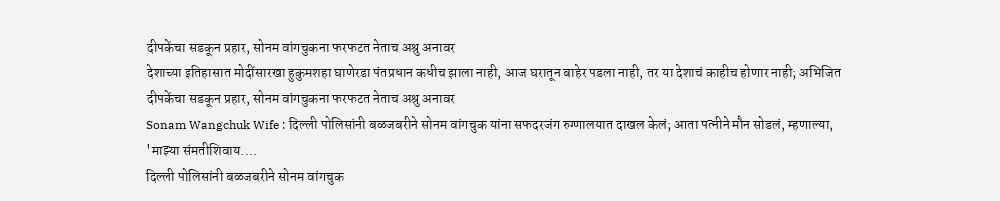दीपकेंचा सडकून प्रहार, सोनम वांगचुकना फरफटत नेताच अश्रु अनावर
देशाच्या इतिहासात मोदींसारखा हुकुमशहा घाणेरडा पंतप्रधान कधीच झाला नाही, आज घरातून बाहेर पडला नाही, तर या देशाचं काहीच होणार नाही; अभिजित दीपकेंचा सडकून प्रहार, सोनम वांगचुकना फरफटत नेताच अश्रु अनावर
Sonam Wangchuk Wife : दिल्ली पोलिसांनी बळजबरीने सोनम वांगचुक यांना सफदरजंग रुग्णालयात दाखल केलं; आता पत्नीने मौन सोडलं, म्हणाल्या, 'माझ्या संमतीशिवाय....
दिल्ली पोलिसांनी बळजबरीने सोनम वांगचुक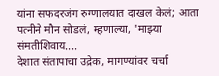यांना सफदरजंग रुग्णालयात दाखल केलं; आता पत्नीने मौन सोडलं, म्हणाल्या, 'माझ्या संमतीशिवाय....
देशात संतापाचा उद्रेक, मागण्यांवर चर्चा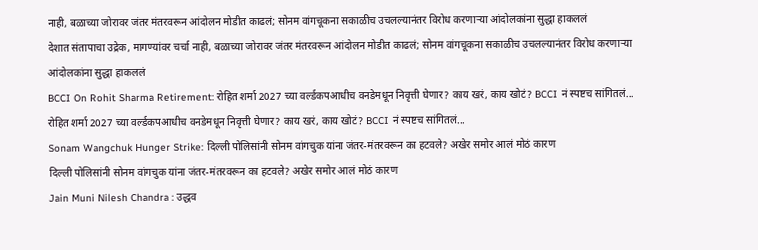नाही, बळाच्या जोरावर जंतर मंतरवरून आंदोलन मोडीत काढलं; सोनम वांगचूकना सकाळीच उचलल्यानंतर विरोध करणाऱ्या आंदोलकांना सुद्धा हाकललं
देशात संतापाचा उद्रेक, मागण्यांवर चर्चा नाही, बळाच्या जोरावर जंतर मंतरवरून आंदोलन मोडीत काढलं; सोनम वांगचूकना सकाळीच उचलल्यानंतर विरोध करणाऱ्या आंदोलकांना सुद्धा हाकललं
BCCI On Rohit Sharma Retirement: रोहित शर्मा 2027 च्या वर्ल्डकपआधीच वनडेमधून निवृत्ती घेणार? काय खरं, काय खोटं? BCCI नं स्पष्टच सांगितलं...
रोहित शर्मा 2027 च्या वर्ल्डकपआधीच वनडेमधून निवृत्ती घेणार? काय खरं, काय खोटं? BCCI नं स्पष्टच सांगितलं...
Sonam Wangchuk Hunger Strike: दिल्ली पोलिसांनी सोनम वांगचुक यांना जंतर-मंतरवरून का हटवले? अखेर समोर आलं मोठं कारण
दिल्ली पोलिसांनी सोनम वांगचुक यांना जंतर-मंतरवरून का हटवले? अखेर समोर आलं मोठं कारण
Jain Muni Nilesh Chandra : उद्धव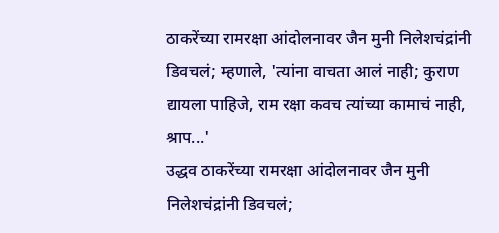ठाकरेंच्या रामरक्षा आंदोलनावर जैन मुनी निलेशचंद्रांनी डिवचलं; म्हणाले, 'त्यांना वाचता आलं नाही; कुराण द्यायला पाहिजे, राम रक्षा कवच त्यांच्या कामाचं नाही, श्राप...'
उद्धव ठाकरेंच्या रामरक्षा आंदोलनावर जैन मुनी निलेशचंद्रांनी डिवचलं;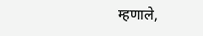म्हणाले,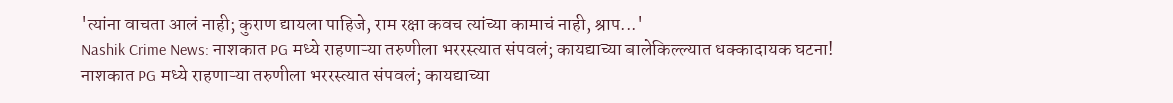'त्यांना वाचता आलं नाही; कुराण द्यायला पाहिजे, राम रक्षा कवच त्यांच्या कामाचं नाही, श्राप...'
Nashik Crime News: नाशकात PG मध्ये राहणाऱ्या तरुणीला भररस्त्यात संपवलं; कायद्याच्या बालेकिल्ल्यात धक्कादायक घटना!
नाशकात PG मध्ये राहणाऱ्या तरुणीला भररस्त्यात संपवलं; कायद्याच्या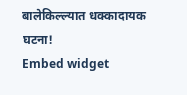बालेकिल्ल्यात धक्कादायक घटना!
Embed widget